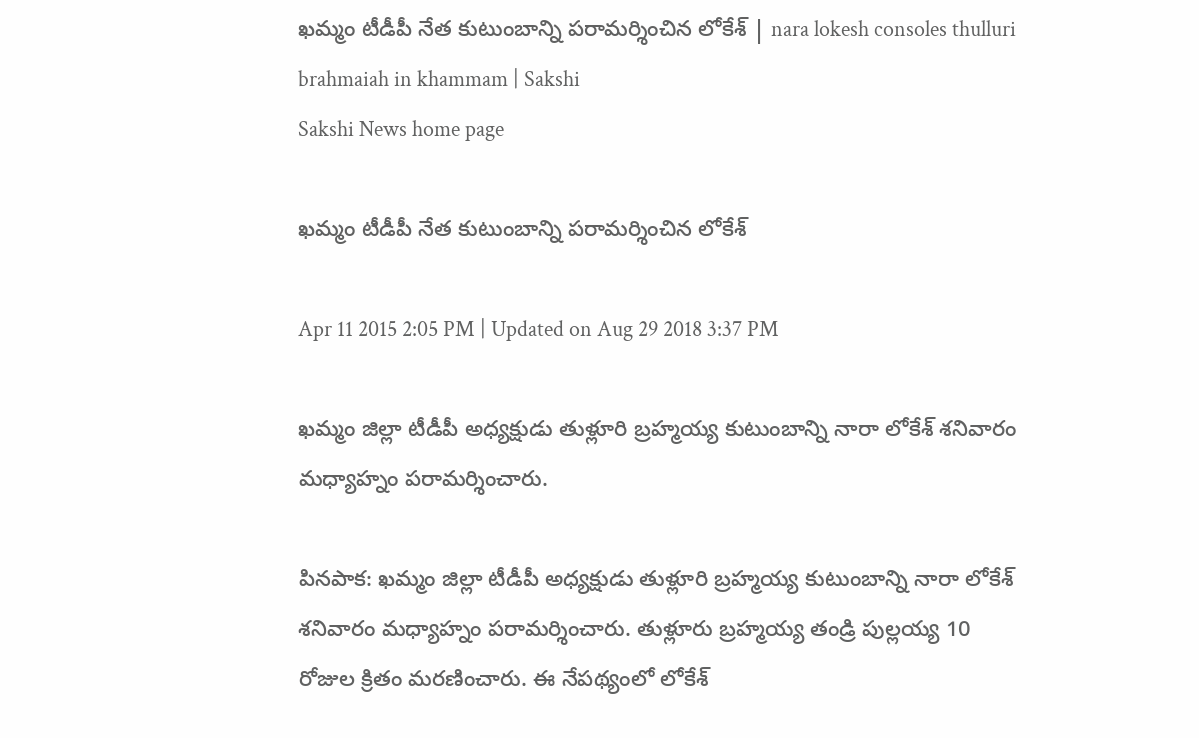ఖమ్మం టీడీపీ నేత కుటుంబాన్ని పరామర్శించిన లోకేశ్ | nara lokesh consoles thulluri brahmaiah in khammam | Sakshi
Sakshi News home page

ఖమ్మం టీడీపీ నేత కుటుంబాన్ని పరామర్శించిన లోకేశ్

Apr 11 2015 2:05 PM | Updated on Aug 29 2018 3:37 PM

ఖమ్మం జిల్లా టీడీపీ అధ్యక్షుడు తుళ్లూరి బ్రహ్మయ్య కుటుంబాన్ని నారా లోకేశ్ శనివారం మధ్యాహ్నం పరామర్శించారు.

పినపాక: ఖమ్మం జిల్లా టీడీపీ అధ్యక్షుడు తుళ్లూరి బ్రహ్మయ్య కుటుంబాన్ని నారా లోకేశ్ శనివారం మధ్యాహ్నం పరామర్శించారు. తుళ్లూరు బ్రహ్మయ్య తండ్రి పుల్లయ్య 10 రోజుల క్రితం మరణించారు. ఈ నేపథ్యంలో లోకేశ్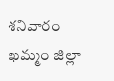శనివారం ఖమ్మం జిల్లా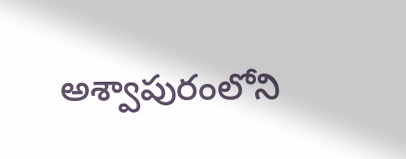అశ్వాపురంలోని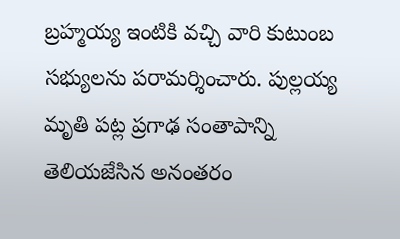బ్రహ్మయ్య ఇంటికి వచ్చి వారి కుటుంబ సభ్యులను పరామర్శించారు. పుల్లయ్య మృతి పట్ల ప్రగాఢ సంతాపాన్ని తెలియజేసిన అనంతరం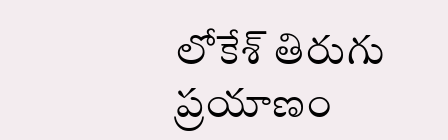లోకేశ్ తిరుగు ప్రయాణం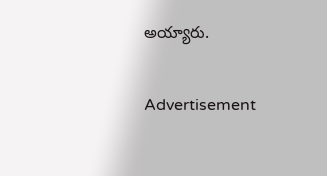అయ్యారు.

Advertisement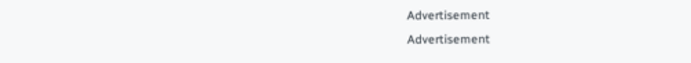Advertisement
Advertisement